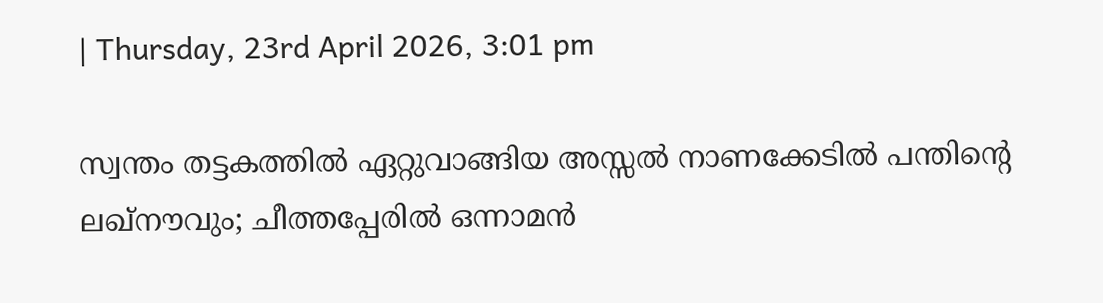| Thursday, 23rd April 2026, 3:01 pm

സ്വന്തം തട്ടകത്തില്‍ ഏറ്റുവാങ്ങിയ അസ്സല്‍ നാണക്കേടില്‍ പന്തിന്റെ ലഖ്‌നൗവും; ചീത്തപ്പേരില്‍ ഒന്നാമന്‍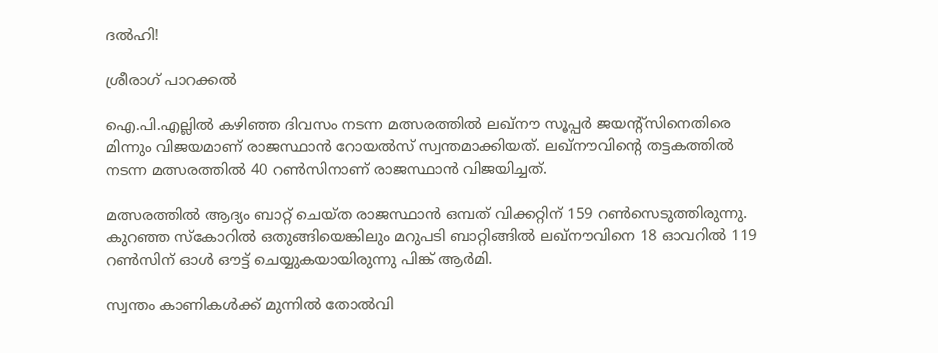ദല്‍ഹി!

ശ്രീരാഗ് പാറക്കല്‍

ഐ.പി.എല്ലില്‍ കഴിഞ്ഞ ദിവസം നടന്ന മത്സരത്തില്‍ ലഖ്‌നൗ സൂപ്പര്‍ ജയന്റ്‌സിനെതിരെ മിന്നും വിജയമാണ് രാജസ്ഥാന്‍ റോയല്‍സ് സ്വന്തമാക്കിയത്. ലഖ്നൗവിന്റെ തട്ടകത്തില്‍ നടന്ന മത്സരത്തില്‍ 40 റണ്‍സിനാണ് രാജസ്ഥാന്‍ വിജയിച്ചത്.

മത്സരത്തില്‍ ആദ്യം ബാറ്റ് ചെയ്ത രാജസ്ഥാന്‍ ഒമ്പത് വിക്കറ്റിന് 159 റണ്‍സെടുത്തിരുന്നു. കുറഞ്ഞ സ്‌കോറില്‍ ഒതുങ്ങിയെങ്കിലും മറുപടി ബാറ്റിങ്ങില്‍ ലഖ്നൗവിനെ 18 ഓവറില്‍ 119 റണ്‍സിന് ഓള്‍ ഔട്ട് ചെയ്യുകയായിരുന്നു പിങ്ക് ആര്‍മി.

സ്വന്തം കാണികള്‍ക്ക് മുന്നില്‍ തോല്‍വി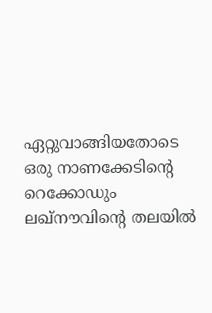ഏറ്റുവാങ്ങിയതോടെ ഒരു നാണക്കേടിന്റെ റെക്കോഡും ലഖ്‌നൗവിന്റെ തലയില്‍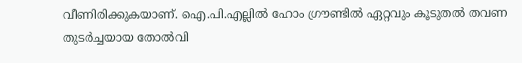വീണിരിക്കുകയാണ്. ഐ.പി.എല്ലില്‍ ഹോം ഗ്രൗണ്ടില്‍ ഏറ്റവും കൂടുതല്‍ തവണ തുടര്‍ച്ചയായ തോല്‍വി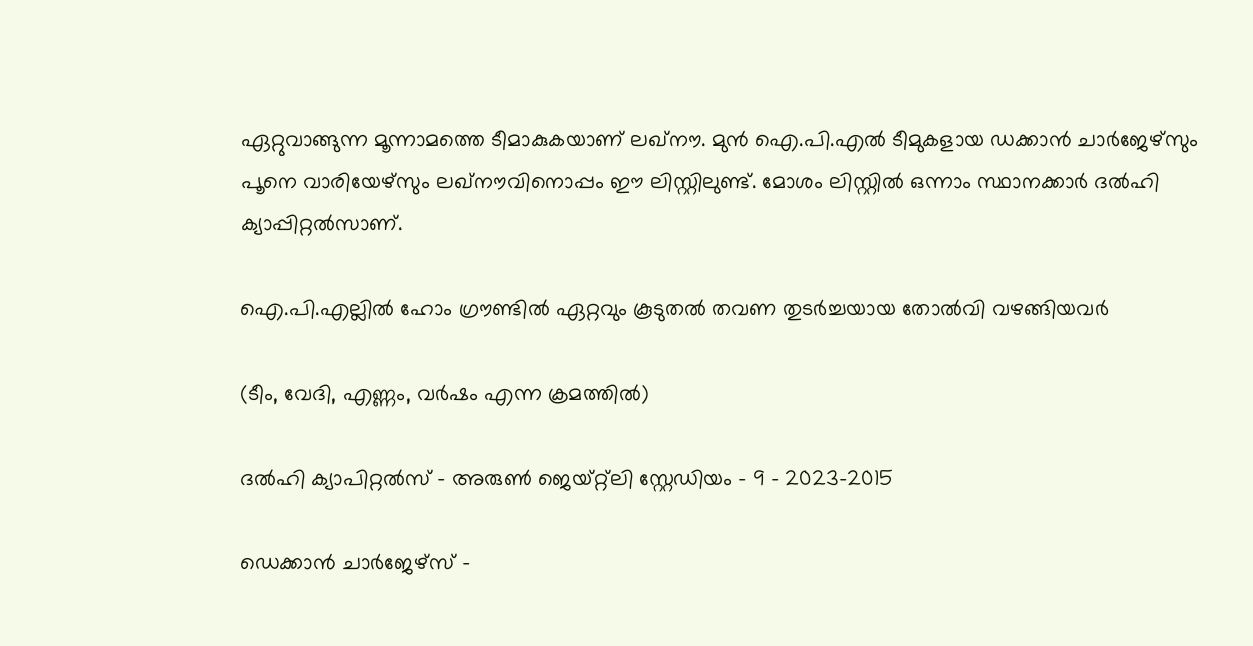ഏറ്റുവാങ്ങുന്ന മൂന്നാമത്തെ ടീമാകുകയാണ് ലഖ്‌നൗ. മുന്‍ ഐ.പി.എല്‍ ടീമുകളായ ഡക്കാന്‍ ചാര്‍ജേഴ്‌സും പൂനെ വാരിയേഴ്‌സും ലഖ്‌നൗവിനൊപ്പം ഈ ലിസ്റ്റിലുണ്ട്. മോശം ലിസ്റ്റില്‍ ഒന്നാം സ്ഥാനക്കാര്‍ ദല്‍ഹി ക്യാപ്പിറ്റല്‍സാണ്.

ഐ.പി.എല്ലില്‍ ഹോം ഗ്രൗണ്ടില്‍ ഏറ്റവും കൂടുതല്‍ തവണ തുടര്‍ച്ചയായ തോല്‍വി വഴങ്ങിയവര്‍

(ടീം, വേദി, എണ്ണം, വര്‍ഷം എന്ന ക്രമത്തില്‍)

ദല്‍ഹി ക്യാപിറ്റല്‍സ് – അരുണ്‍ ജെയ്റ്റ്‌ലി സ്റ്റേഡിയം – 9 – 2023-2015

ഡെക്കാന്‍ ചാര്‍ജേഴ്‌സ് –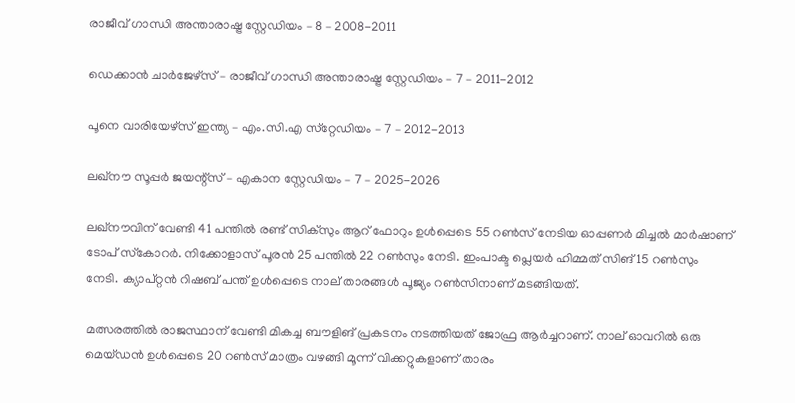രാജീവ് ഗാന്ധി അന്താരാഷ്ട്ര സ്റ്റേഡിയം – 8 – 2008-2011

ഡെക്കാന്‍ ചാര്‍ജേഴ്‌സ് – രാജീവ് ഗാന്ധി അന്താരാഷ്ട്ര സ്റ്റേഡിയം – 7 – 2011-2012

പൂനെ വാരിയേഴ്‌സ് ഇന്ത്യ – എം.സി.എ സ്‌റ്റേഡിയം – 7 – 2012-2013

ലഖ്‌നൗ സൂപ്പര്‍ ജയന്റ്‌സ് – എകാന സ്റ്റേഡിയം – 7 – 2025-2026

ലഖ്‌നൗവിന് വേണ്ടി 41 പന്തില്‍ രണ്ട് സിക്സും ആറ് ഫോറും ഉള്‍പ്പെടെ 55 റണ്‍സ് നേടിയ ഓപ്പണര്‍ മിച്ചല്‍ മാര്‍ഷാണ് ടോപ് സ്‌കോറര്‍. നിക്കോളാസ് പൂരന്‍ 25 പന്തില്‍ 22 റണ്‍സും നേടി. ഇംപാക്ട പ്ലെയര്‍ ഹിമ്മത് സിങ് 15 റണ്‍സും നേടി. ക്യാപ്റ്റന്‍ റിഷബ് പന്ത് ഉള്‍പ്പെടെ നാല് താരങ്ങള്‍ പൂജ്യം റണ്‍സിനാണ് മടങ്ങിയത്.

മത്സരത്തില്‍ രാജസ്ഥാന് വേണ്ടി മികച്ച ബൗളിങ് പ്രകടനം നടത്തിയത് ജോഫ്ര ആര്‍ച്ചറാണ്. നാല് ഓവറില്‍ ഒരു മെയ്ഡന്‍ ഉള്‍പ്പെടെ 20 റണ്‍സ് മാത്രം വഴങ്ങി മൂന്ന് വിക്കറ്റുകളാണ് താരം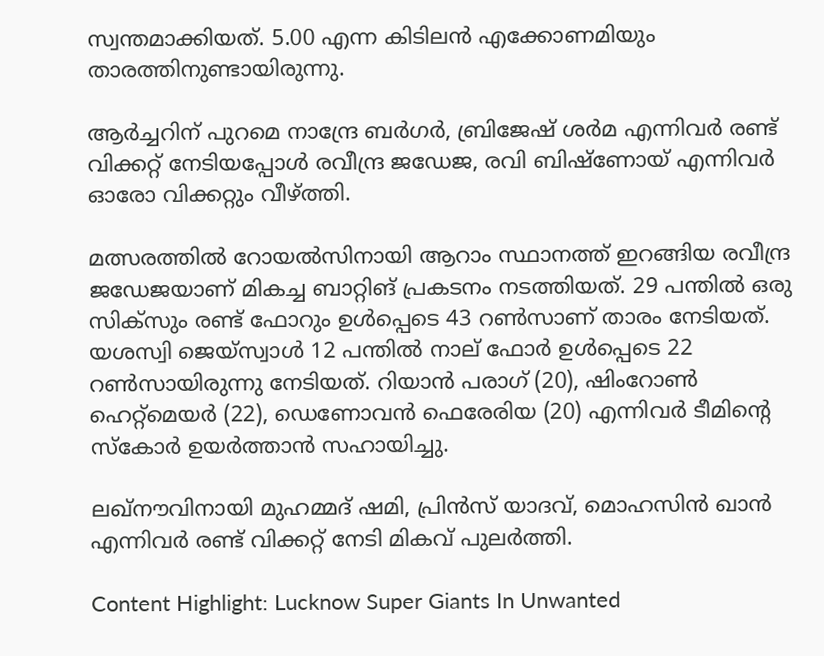സ്വന്തമാക്കിയത്. 5.00 എന്ന കിടിലന്‍ എക്കോണമിയും താരത്തിനുണ്ടായിരുന്നു.

ആര്‍ച്ചറിന് പുറമെ നാന്ദ്രേ ബര്‍ഗര്‍, ബ്രിജേഷ് ശര്‍മ എന്നിവര്‍ രണ്ട് വിക്കറ്റ് നേടിയപ്പോള്‍ രവീന്ദ്ര ജഡേജ, രവി ബിഷ്ണോയ് എന്നിവര്‍ ഓരോ വിക്കറ്റും വീഴ്ത്തി.

മത്സരത്തില്‍ റോയല്‍സിനായി ആറാം സ്ഥാനത്ത് ഇറങ്ങിയ രവീന്ദ്ര ജഡേജയാണ് മികച്ച ബാറ്റിങ് പ്രകടനം നടത്തിയത്. 29 പന്തില്‍ ഒരു സിക്സും രണ്ട് ഫോറും ഉള്‍പ്പെടെ 43 റണ്‍സാണ് താരം നേടിയത്. യശസ്വി ജെയ്സ്വാള്‍ 12 പന്തില്‍ നാല് ഫോര്‍ ഉള്‍പ്പെടെ 22 റണ്‍സായിരുന്നു നേടിയത്. റിയാന്‍ പരാഗ് (20), ഷിംറോണ്‍ ഹെറ്റ്മെയര്‍ (22), ഡെണോവന്‍ ഫെരേരിയ (20) എന്നിവര്‍ ടീമിന്റെ സ്‌കോര്‍ ഉയര്‍ത്താന്‍ സഹായിച്ചു.

ലഖ്‌നൗവിനായി മുഹമ്മദ് ഷമി, പ്രിന്‍സ് യാദവ്, മൊഹസിന്‍ ഖാന്‍ എന്നിവര്‍ രണ്ട് വിക്കറ്റ് നേടി മികവ് പുലര്‍ത്തി.

Content Highlight: Lucknow Super Giants In Unwanted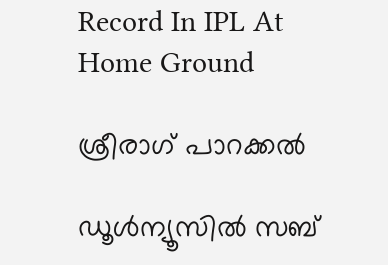Record In IPL At Home Ground

ശ്രീരാഗ് പാറക്കല്‍

ഡൂള്‍ന്യൂസില്‍ സബ്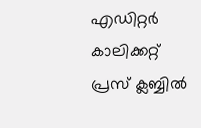എഡിറ്റര്‍ കാലിക്കറ്റ് പ്രസ് ക്ലബ്ബില്‍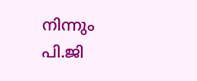നിന്നും പി.ജി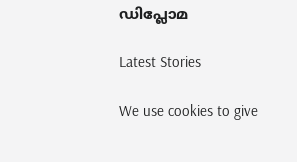ഡിപ്ലോമ

Latest Stories

We use cookies to give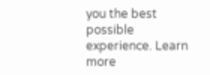you the best possible experience. Learn more